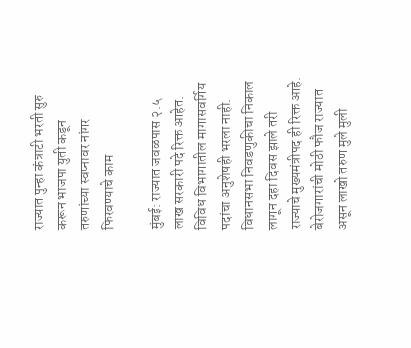राज्यात पुन्हा कंत्राटी भरती सुरु करून भाजपा युती कडून तरुणांच्या स्वप्नावर नांगर फिरवण्याचे काम

मुंबई: राज्यात जवळपास २.५ लाख सरकारी पदे रिक्त आहेत. विविध विभागातील मागासवर्गिय पदांचा अनुशेषही भरला नाही. विधानसभा निवडणुकीचा निकाल लागून दहा दिवस झाले तरी राज्याचे मुख्यमंत्रीपद ही रिक्त आहे. बेरोजगारांची मोठी फौज राज्यात असून लाखो तरुण मुले मुली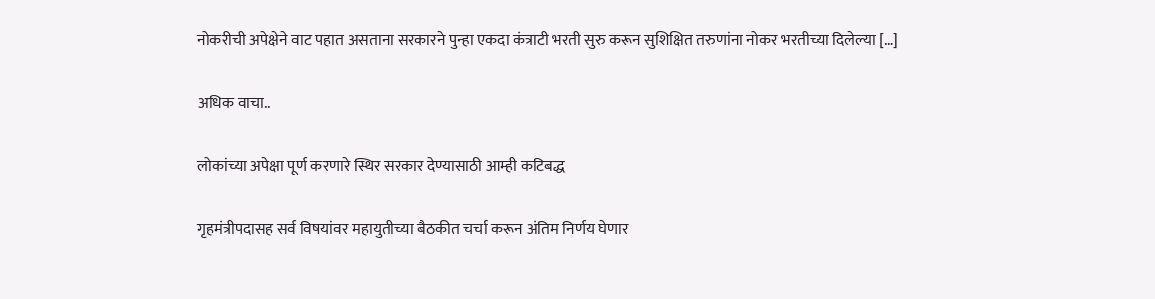नोकरीची अपेक्षेने वाट पहात असताना सरकारने पुन्हा एकदा कंत्राटी भरती सुरु करून सुशिक्षित तरुणांना नोकर भरतीच्या दिलेल्या […]

अधिक वाचा..

लोकांच्या अपेक्षा पूर्ण करणारे स्थिर सरकार देण्यासाठी आम्ही कटिबद्ध

गृहमंत्रीपदासह सर्व विषयांवर महायुतीच्या बैठकीत चर्चा करून अंतिम निर्णय घेणार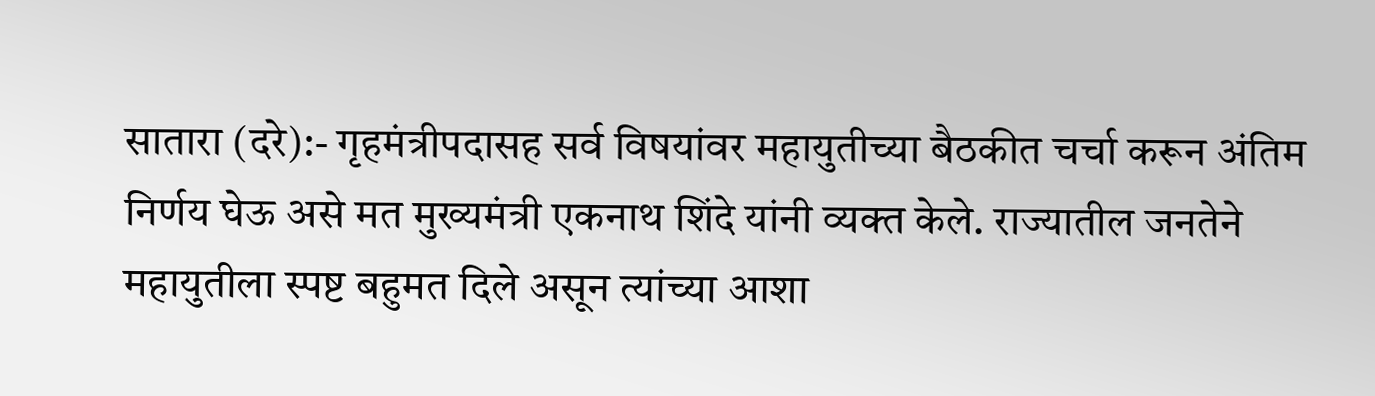सातारा (दरे):- गृहमंत्रीपदासह सर्व विषयांवर महायुतीच्या बैठकीत चर्चा करून अंतिम निर्णय घेऊ असे मत मुख्यमंत्री एकनाथ शिंदे यांनी व्यक्त केले. राज्यातील जनतेने महायुतीला स्पष्ट बहुमत दिले असून त्यांच्या आशा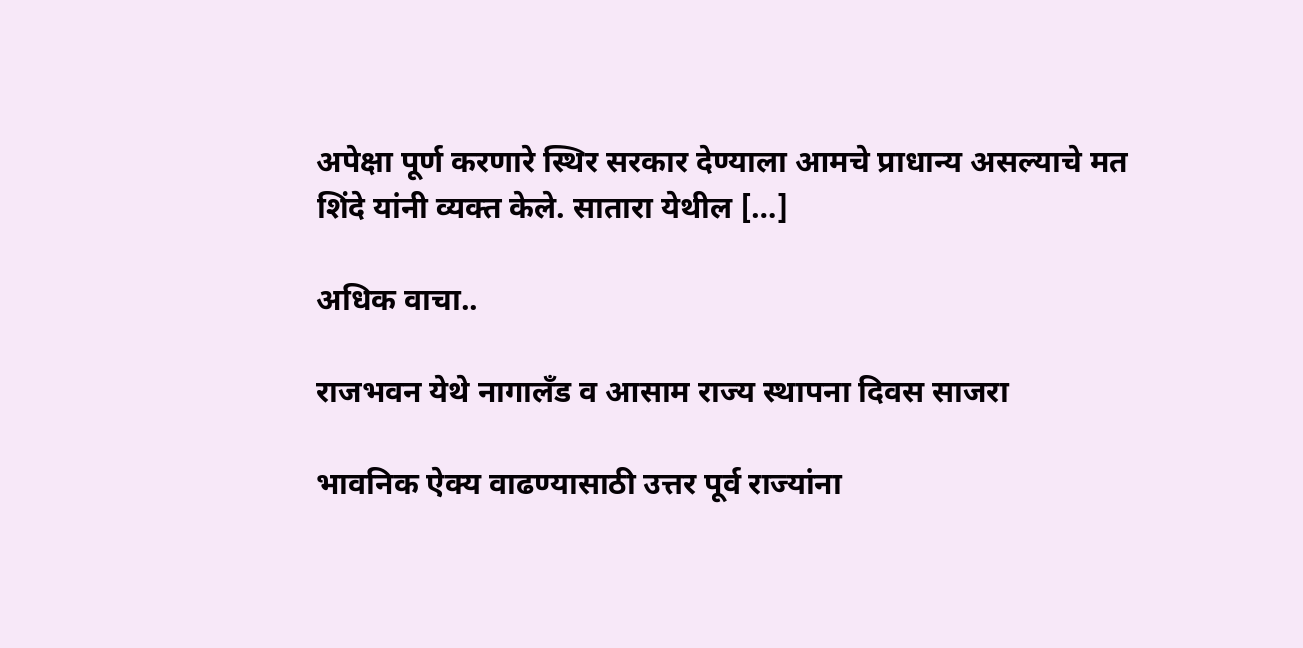अपेक्षा पूर्ण करणारे स्थिर सरकार देण्याला आमचे प्राधान्य असल्याचे मत शिंदे यांनी व्यक्त केले. सातारा येथील […]

अधिक वाचा..

राजभवन येथे नागालँड व आसाम राज्य स्थापना दिवस साजरा

भावनिक ऐक्य वाढण्यासाठी उत्तर पूर्व राज्यांना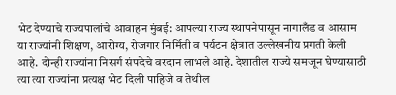भेट देण्याचे राज्यपालांचे आवाहन मुंबई: आपल्या राज्य स्थापनेपासून नागालँड व आसाम या राज्यांनी शिक्षण, आरोग्य, रोजगार निर्मिती व पर्यटन क्षेत्रात उल्लेखनीय प्रगती केली आहे. दोन्ही राज्यांना निसर्ग संपदेचे वरदान लाभले आहे. देशातील राज्ये समजून घेण्यासाठी त्या त्या राज्यांना प्रत्यक्ष भेट दिली पाहिजे व तेथील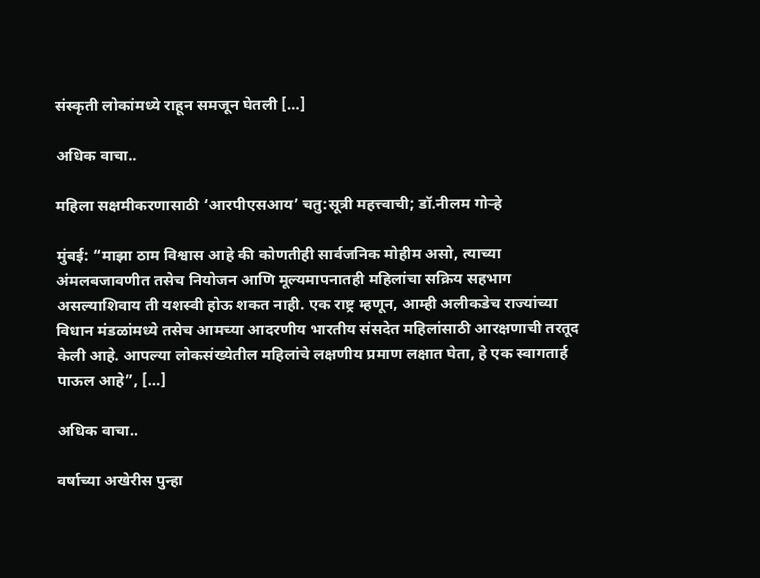संस्कृती लोकांमध्ये राहून समजून घेतली […]

अधिक वाचा..

महिला सक्षमीकरणासाठी ‘आरपीएसआय’ चतु:सूत्री महत्त्वाची; डॉ.नीलम गोऱ्हे

मुंबई: “माझा ठाम विश्वास आहे की कोणतीही सार्वजनिक मोहीम असो, त्याच्या अंमलबजावणीत तसेच नियोजन आणि मूल्यमापनातही महिलांचा सक्रिय सहभाग असल्याशिवाय ती यशस्वी होऊ शकत नाही. एक राष्ट्र म्हणून, आम्ही अलीकडेच राज्यांच्या विधान मंडळांमध्ये तसेच आमच्या आदरणीय भारतीय संसदेत महिलांसाठी आरक्षणाची तरतूद केली आहे. आपल्या लोकसंख्येतील महिलांचे लक्षणीय प्रमाण लक्षात घेता, हे एक स्वागतार्ह पाऊल आहे”, […]

अधिक वाचा..

वर्षाच्या अखेरीस पुन्हा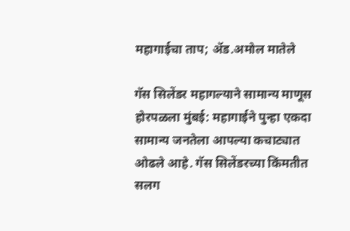महागाईचा ताप; ॲड.अमोल मातेले

गॅस सिलेंडर महागल्याने सामान्य माणूस होरपळला मुंबई: महागाईने पुन्हा एकदा सामान्य जनतेला आपल्या कचाट्यात ओढले आहे. गॅस सिलेंडरच्या किंमतीत सलग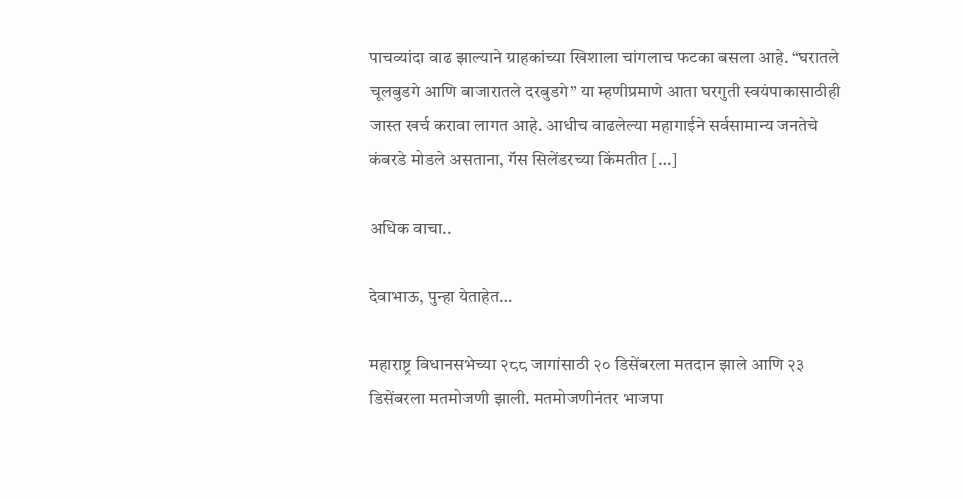पाचव्यांदा वाढ झाल्याने ग्राहकांच्या खिशाला चांगलाच फटका बसला आहे. “घरातले चूलबुडगे आणि बाजारातले दरबुडगे” या म्हणीप्रमाणे आता घरगुती स्वयंपाकासाठीही जास्त खर्च करावा लागत आहे. आधीच वाढलेल्या महागाईने सर्वसामान्य जनतेचे कंबरडे मोडले असताना, गॅस सिलेंडरच्या किंमतीत […]

अधिक वाचा..

देवाभाऊ, पुन्हा येताहेत…

महाराष्ट्र विधानसभेच्या २८८ जागांसाठी २० डिसेंबरला मतदान झाले आणि २३ डिसेंबरला मतमोजणी झाली. मतमोजणीनंतर भाजपा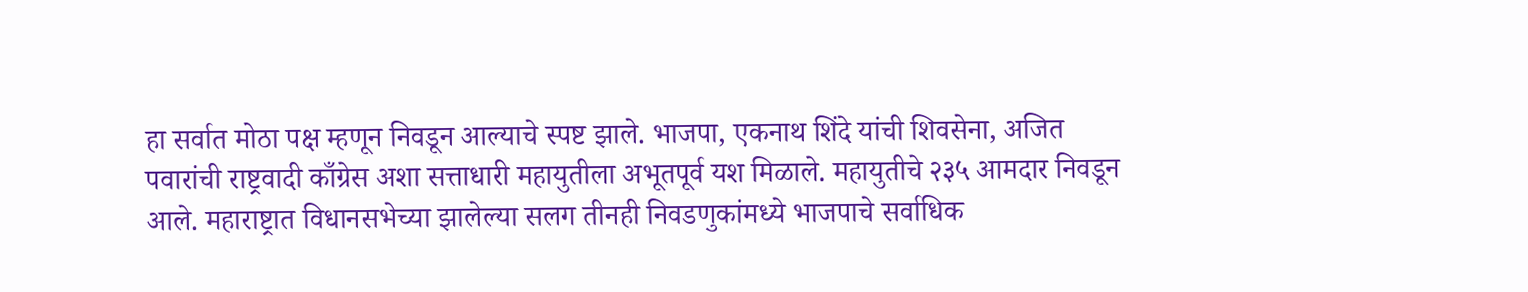हा सर्वात मोठा पक्ष म्हणून निवडून आल्याचे स्पष्ट झाले. भाजपा, एकनाथ शिंदे यांची शिवसेना, अजित पवारांची राष्ट्रवादी काँग्रेस अशा सत्ताधारी महायुतीला अभूतपूर्व यश मिळाले. महायुतीचे २३५ आमदार निवडून आले. महाराष्ट्रात विधानसभेच्या झालेल्या सलग तीनही निवडणुकांमध्ये भाजपाचे सर्वाधिक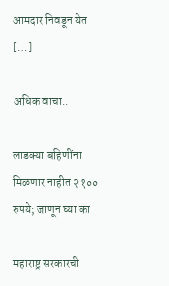आमदार निवडून येत […]

अधिक वाचा..

लाडक्या बहिणींना मिळणार नाहीत २१०० रुपये; जाणून घ्या का

महाराष्ट्र सरकारची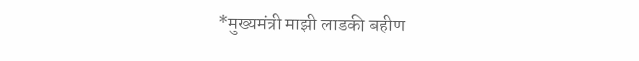*मुख्यमंत्री माझी लाडकी बहीण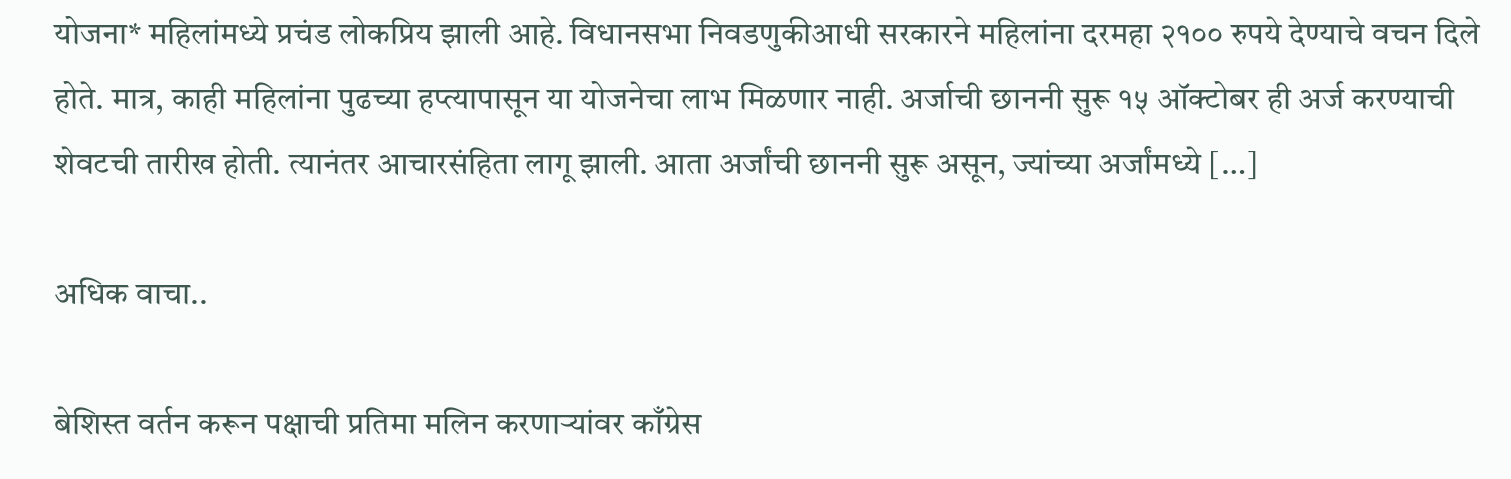योजना* महिलांमध्ये प्रचंड लोकप्रिय झाली आहे. विधानसभा निवडणुकीआधी सरकारने महिलांना दरमहा २१०० रुपये देण्याचे वचन दिले होते. मात्र, काही महिलांना पुढच्या हप्त्यापासून या योजनेचा लाभ मिळणार नाही. अर्जाची छाननी सुरू १५ ऑक्टोबर ही अर्ज करण्याची शेवटची तारीख होती. त्यानंतर आचारसंहिता लागू झाली. आता अर्जांची छाननी सुरू असून, ज्यांच्या अर्जांमध्ये […]

अधिक वाचा..

बेशिस्त वर्तन करून पक्षाची प्रतिमा मलिन करणाऱ्यांवर काँग्रेस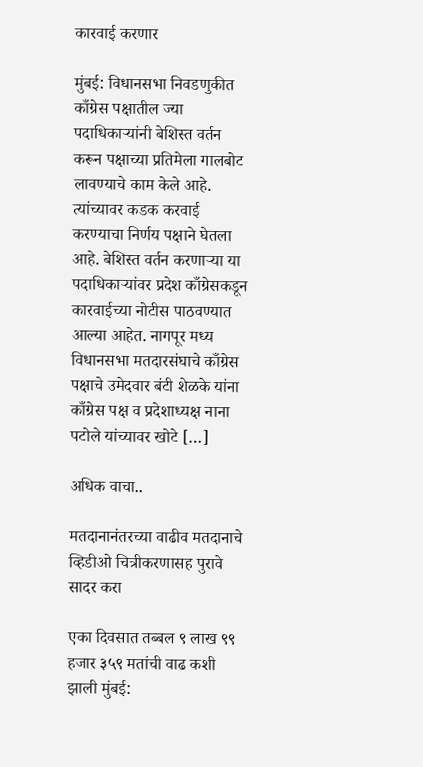कारवाई करणार

मुंबई: विधानसभा निवडणुकीत काँग्रेस पक्षातील ज्या पदाधिकाऱ्यांनी बेशिस्त वर्तन करून पक्षाच्या प्रतिमेला गालबोट लावण्याचे काम केले आहे. त्यांच्यावर कडक करवाई करण्याचा निर्णय पक्षाने घेतला आहे. बेशिस्त वर्तन करणाऱ्या या पदाधिकाऱ्यांवर प्रदेश काँग्रेसकडून कारवाईच्या नोटीस पाठवण्यात आल्या आहेत. नागपूर मध्य विधानसभा मतदारसंघाचे काँग्रेस पक्षाचे उमेदवार बंटी शेळके यांना काँग्रेस पक्ष व प्रदेशाध्यक्ष नाना पटोले यांच्यावर खोटे […]

अधिक वाचा..

मतदानानंतरच्या वाढीव मतदानाचे व्हिडीओ चित्रीकरणासह पुरावे सादर करा

एका दिवसात तब्बल ९ लाख ९९ हजार ३५९ मतांची वाढ कशी झाली मुंबई: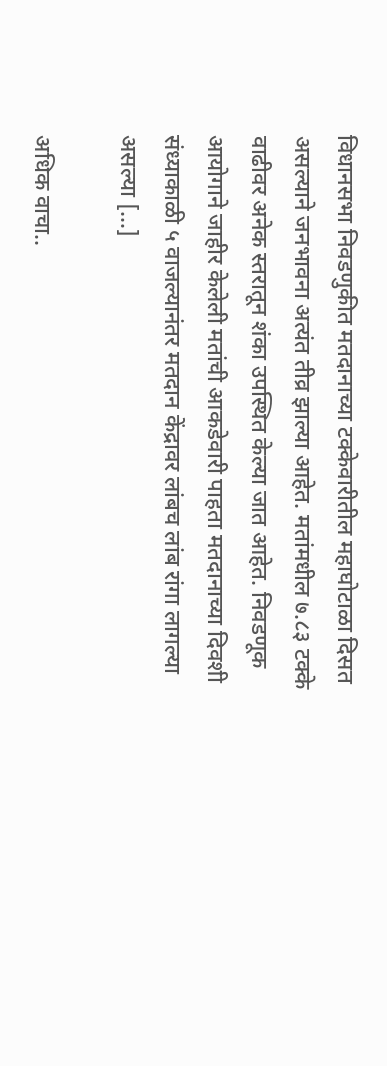विधानसभा निवडणुकीत मतदानाच्या टक्केवारीतील महाघोटाळा दिसत असल्याने जनभावना अत्यंत तीव्र झाल्या आहेत. मतांमधील ७.८३ टक्के वाढीवर अनेक स्तरातून शंका उपस्थित केल्या जात आहेत. निवडणूक आयोगाने जाहीर केलेली मतांची आकडेवारी पाहता मतदानाच्या दिवशी संध्याकाळी ५ वाजल्यानंतर मतदान केंद्रावर लांबच लांब रांगा लागल्या असल्या […]

अधिक वाचा..